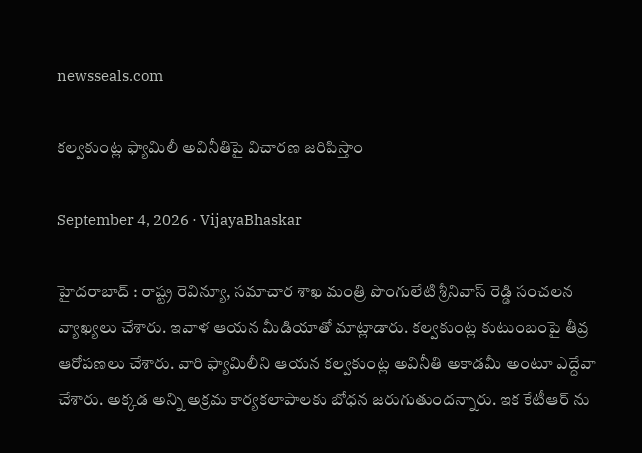newsseals.com

క‌ల్వ‌కుంట్ల ఫ్యామిలీ అవినీతిపై విచార‌ణ జ‌రిపిస్తాం

September 4, 2026 · VijayaBhaskar

హైద‌రాబాద్ : రాష్ట్ర రెవిన్యూ, స‌మాచార శాఖ మంత్రి పొంగులేటి శ్రీ‌నివాస్ రెడ్డి సంచ‌ల‌న వ్యాఖ్య‌లు చేశారు. ఇవాళ ఆయ‌న మీడియాతో మాట్లాడారు. క‌ల్వ‌కుంట్ల కుటుంబంపై తీవ్ర ఆరోప‌ణ‌లు చేశారు. వారి ఫ్యామిలీని ఆయ‌న కల్వ‌కుంట్ల అవినీతి అకాడ‌మీ అంటూ ఎద్దేవా చేశారు. అక్క‌డ‌ అన్ని అక్రమ కార్యకలాపాలకు బోధన జరుగుతుందన్నారు. ఇక కేటీఆర్ ను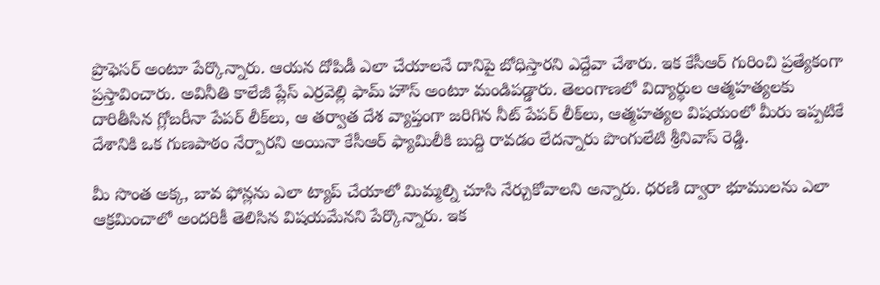ప్రొఫెస‌ర్ అంటూ పేర్కొన్నారు. ఆయ‌న దోపిడీ ఎలా చేయాల‌నే దానిపై బోధిస్తార‌ని ఎద్దేవా చేశారు. ఇక కేసీఆర్ గురించి ప్ర‌త్యేకంగా ప్ర‌స్తావించారు. అవినీతి కాలేజీ ప్లేస్ ఎర్రవెల్లి ఫామ్ హౌస్ అంటూ మండిప‌డ్డారు. తెలంగాణలో విద్యార్థుల ఆత్మహత్యలకు దారితీసిన గ్లోబరీనా పేపర్ లీక్‌లు, ఆ తర్వాత దేశ వ్యాప్తంగా జరిగిన నీట్ పేపర్ లీక్‌లు, ఆత్మహత్యల విషయంలో మీరు ఇప్పటికే దేశానికి ఒక గుణపాఠం నేర్పారని అయినా కేసీఆర్ ఫ్యామిలీకి బుద్ది రావ‌డం లేద‌న్నారు పొంగులేటి శ్రీ‌నివాస్ రెడ్డి.

మీ సొంత అక్క, బావ ఫోన్లను ఎలా ట్యాప్ చేయాలో మిమ్మ‌ల్ని చూసి నేర్చుకోవాల‌ని అన్నారు. ధరణి ద్వారా భూములను ఎలా ఆక్రమించాలో అంద‌రికీ తెలిసిన విష‌య‌మేన‌ని పేర్కొన్నారు. ఇక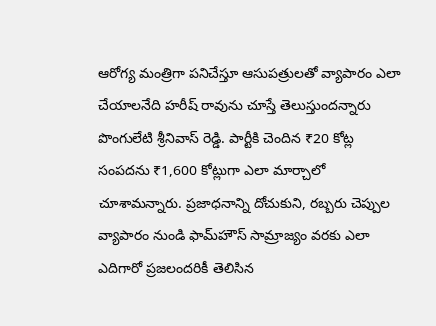ఆరోగ్య మంత్రిగా పనిచేస్తూ ఆసుపత్రులతో వ్యాపారం ఎలా చేయాలనేది హ‌రీష్ రావును చూస్తే తెలుస్తుంద‌న్నారు పొంగులేటి శ్రీ‌నివాస్ రెడ్డి. పార్టీకి చెందిన ₹20 కోట్ల సంపదను ₹1,600 కోట్లుగా ఎలా మార్చాలో చూశామ‌న్నారు. ప్రజాధనాన్ని దోచుకుని, రబ్బరు చెప్పుల వ్యాపారం నుండి ఫామ్‌హౌస్ సామ్రాజ్యం వరకు ఎలా ఎదిగారో ప్ర‌జ‌లంద‌రికీ తెలిసిన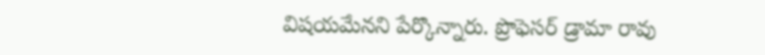విష‌య‌మేన‌ని పేర్కొన్నారు. ప్రొఫెసర్ డ్రామా రావు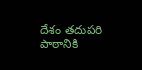దేశం తదుపరి పాఠానికి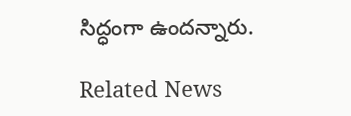సిద్ధంగా ఉంద‌న్నారు.

Related News